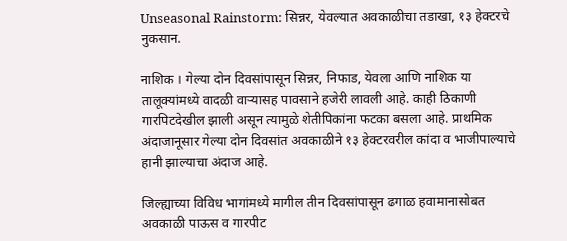Unseasonal Rainstorm: सिन्नर, येवल्यात अवकाळीचा तडाखा, १३ हेक्टरचे नुकसान.

नाशिक । गेल्या दोन दिवसांपासून सिन्नर, निफाड, येवला आणि नाशिक या तालूक्यांमध्ये वादळी वार्‍यासह पावसाने हजेरी लावली आहे. काही ठिकाणी गारपिटदेखील झाली असून त्यामुळे शेतीपिकांना फटका बसला आहे. प्राथमिक अंदाजानूसार गेल्या दोन दिवसांत अवकाळीने १३ हेक्टरवरील कांदा व भाजीपाल्याचे हानी झाल्याचा अंदाज आहे.

जिल्ह्याच्या विविध भागांमध्ये मागील तीन दिवसांपासून ढगाळ हवामानासोबत अवकाळी पाऊस व गारपीट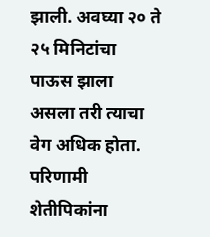झाली. अवघ्या २० ते २५ मिनिटांचा पाऊस झाला असला तरी त्याचा वेग अधिक होता. परिणामी शेतीपिकांना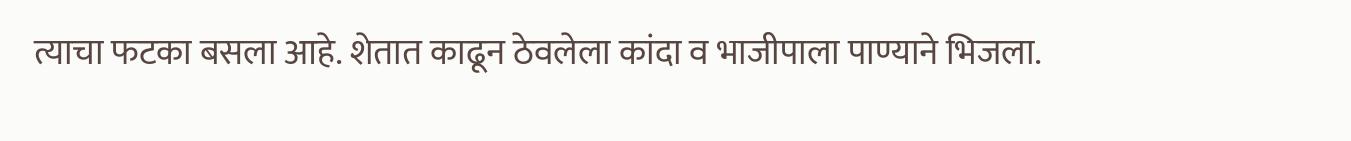त्याचा फटका बसला आहे. शेतात काढून ठेवलेला कांदा व भाजीपाला पाण्याने भिजला.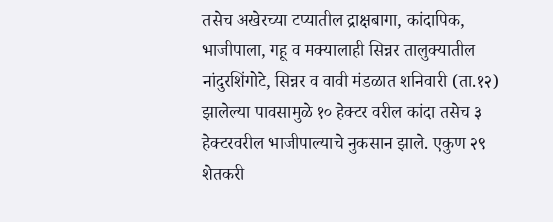तसेच अखेरच्या टप्यातील द्राक्षबागा, कांदापिक, भाजीपाला, गहू व मक्यालाही सिन्नर तालुक्यातील नांदुरशिंगोटे, सिन्नर व वावी मंडळात शनिवारी (ता.१२) झालेल्या पावसामुळे १० हेक्टर वरील कांदा तसेच ३ हेक्टरवरील भाजीपाल्याचे नुकसान झाले. एकुण २९ शेतकरी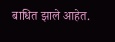बाधित झाले आहेत.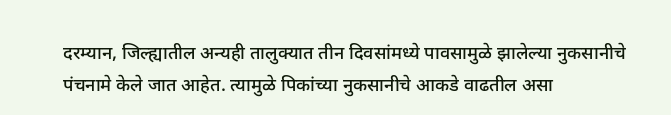दरम्यान, जिल्ह्यातील अन्यही तालुक्यात तीन दिवसांमध्ये पावसामुळे झालेल्या नुकसानीचे पंचनामे केले जात आहेत. त्यामुळे पिकांच्या नुकसानीचे आकडे वाढतील असा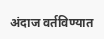अंदाज वर्तविण्यात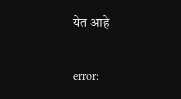येत आहे

error: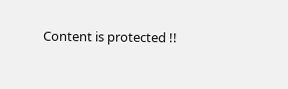Content is protected !!